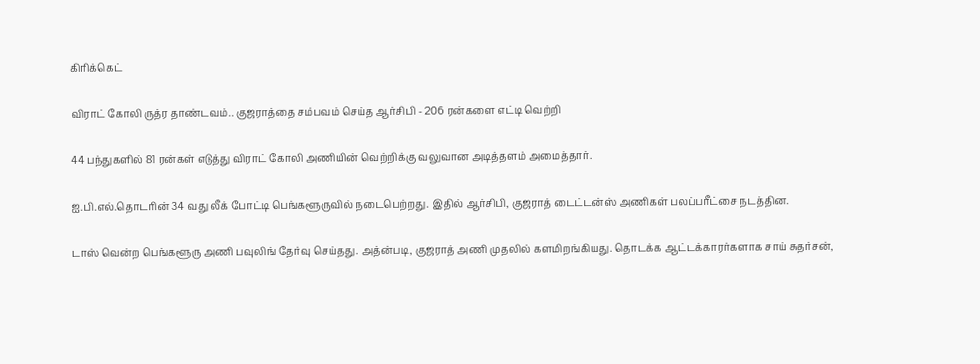கிரிக்கெட்

விராட் கோலி ருத்ர தாண்டவம்.. குஜராத்தை சம்பவம் செய்த ஆர்சிபி - 206 ரன்களை எட்டி வெற்றி

44 பந்துகளில் 81 ரன்கள் எடுத்து விராட் கோலி அணியின் வெற்றிக்கு வலுவான அடித்தளம் அமைத்தார்.

ஐ.பி.எல்.தொடரின் 34 வது லீக் போட்டி பெங்களூருவில் நடைபெற்றது. இதில் ஆர்சிபி, குஜராத் டைட்டன்ஸ் அணிகள் பலப்பரீட்சை நடத்தின.

டாஸ் வென்ற பெங்களூரு அணி பவுலிங் தேர்வு செய்தது. அத்ன்படி, குஜராத் அணி முதலில் களமிறங்கியது. தொடக்க ஆட்டக்காரர்களாக சாய் சுதர்சன்,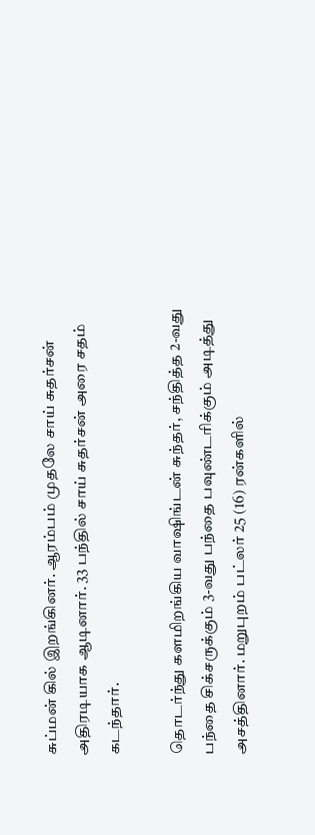சுப்மன் கில் இறங்கினர். ஆரம்பம் முதலே சாய் சுதர்சன் அதிரடியாக ஆடினார். 33 பந்தில் சாய் சுதர்சன் அரை சதம் கடந்தார்.

தொடர்ந்து களமிறங்கிய வாஷிங்டன் சுந்தர், சந்தித்த 2-வது பந்தை சிக்சருக்கும் 3-வது பந்தை பவுண்டரிக்கும் அடித்து அசத்தினார். மறுபுறம் பட்லர் 25 (16) ரன்களில்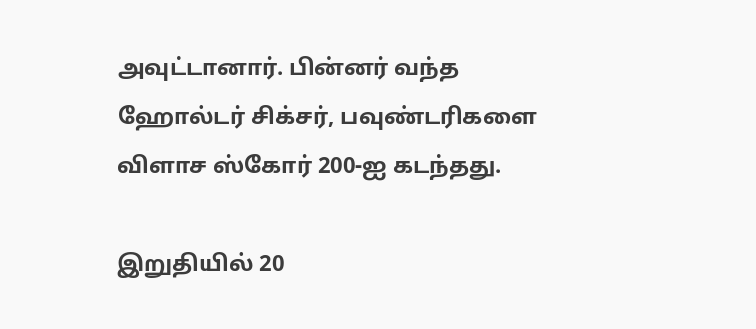அவுட்டானார். பின்னர் வந்த ஹோல்டர் சிக்சர், பவுண்டரிகளை விளாச ஸ்கோர் 200-ஐ கடந்தது.

இறுதியில் 20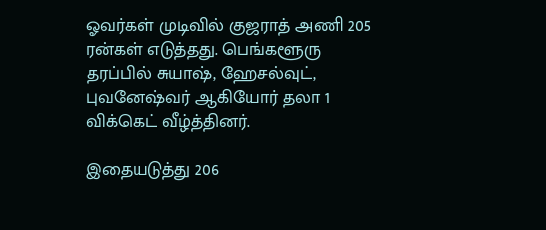ஓவர்கள் முடிவில் குஜராத் அணி 205 ரன்கள் எடுத்தது. பெங்களூரு தரப்பில் சுயாஷ், ஹேசல்வுட், புவனேஷ்வர் ஆகியோர் தலா 1 விக்கெட் வீழ்த்தினர்.

இதையடுத்து 206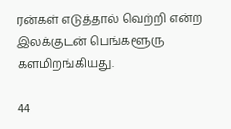ரன்கள் எடுத்தால் வெற்றி என்ற இலக்குடன் பெங்களூரு களமிறங்கியது.

44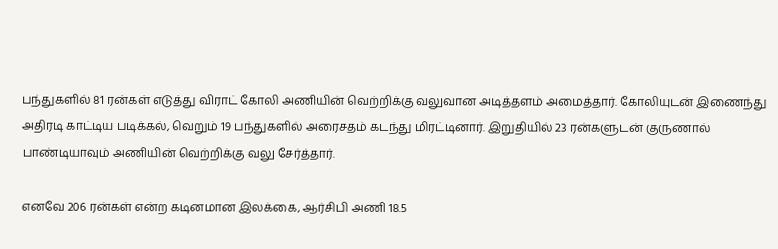பந்துகளில் 81 ரன்கள் எடுத்து விராட் கோலி அணியின் வெற்றிக்கு வலுவான அடித்தளம் அமைத்தார். கோலியுடன் இணைந்து அதிரடி காட்டிய படிக்கல், வெறும் 19 பந்துகளில் அரைசதம் கடந்து மிரட்டினார். இறுதியில் 23 ரன்களுடன் குருணால் பாண்டியாவும் அணியின் வெற்றிக்கு வலு சேர்த்தார்.

எனவே 206 ரன்கள் என்ற கடினமான இலக்கை, ஆர்சிபி அணி 18.5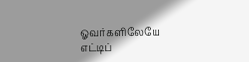ஓவர்களிலேயே எட்டிப்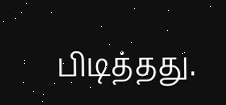பிடித்தது.